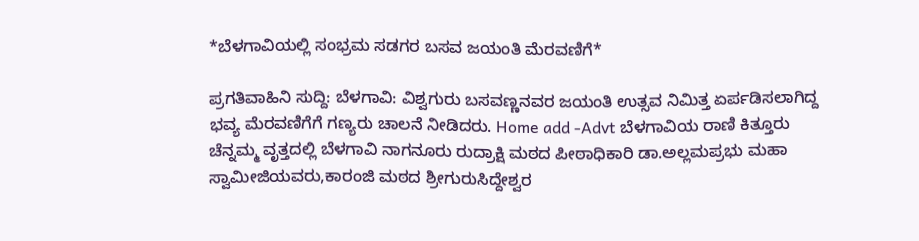*ಬೆಳಗಾವಿಯಲ್ಲಿ ಸಂಭ್ರಮ ಸಡಗರ ಬಸವ ಜಯಂತಿ ಮೆರವಣಿಗೆ*

ಪ್ರಗತಿವಾಹಿನಿ ಸುದ್ದಿ: ಬೆಳಗಾವಿ: ವಿಶ್ವಗುರು ಬಸವಣ್ಣನವರ ಜಯಂತಿ ಉತ್ಸವ ನಿಮಿತ್ತ ಏರ್ಪಡಿಸಲಾಗಿದ್ದ ಭವ್ಯ ಮೆರವಣಿಗೆಗೆ ಗಣ್ಯರು ಚಾಲನೆ ನೀಡಿದರು. Home add -Advt ಬೆಳಗಾವಿಯ ರಾಣಿ ಕಿತ್ತೂರು ಚೆನ್ನಮ್ಮ ವೃತ್ತದಲ್ಲಿ ಬೆಳಗಾವಿ ನಾಗನೂರು ರುದ್ರಾಕ್ಷಿ ಮಠದ ಪೀಠಾಧಿಕಾರಿ ಡಾ.ಅಲ್ಲಮಪ್ರಭು ಮಹಾ ಸ್ವಾಮೀಜಿಯವರು,ಕಾರಂಜಿ ಮಠದ ಶ್ರೀಗುರುಸಿದ್ದೇಶ್ವರ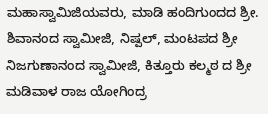ಮಹಾಸ್ವಾಮಿಜಿಯವರು, ಮಾಡಿ ಹಂದಿಗುಂದದ ಶ್ರೀ. ಶಿವಾನಂದ ಸ್ವಾಮೀಜಿ, ನಿಷ್ಪಲ್, ಮಂಟಪದ ಶ್ರೀ ನಿಜಗುಣಾನಂದ ಸ್ವಾಮೀಜಿ, ಕಿತ್ತೂರು ಕಲ್ಮಠ ದ ಶ್ರೀ ಮಡಿವಾಳ ರಾಜ ಯೋಗಿಂದ್ರ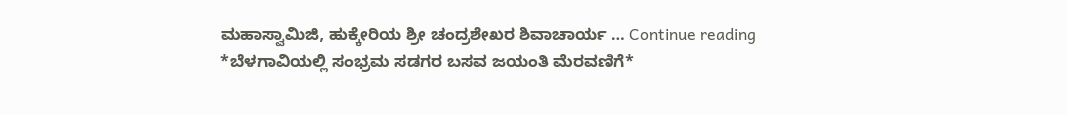ಮಹಾಸ್ವಾಮಿಜಿ, ಹುಕ್ಕೇರಿಯ ಶ್ರೀ ಚಂದ್ರಶೇಖರ ಶಿವಾಚಾರ್ಯ … Continue reading *ಬೆಳಗಾವಿಯಲ್ಲಿ ಸಂಭ್ರಮ ಸಡಗರ ಬಸವ ಜಯಂತಿ ಮೆರವಣಿಗೆ*